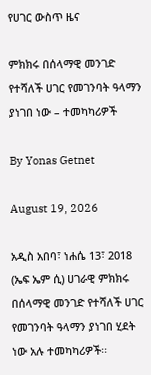የሀገር ውስጥ ዜና

ምክክሩ በሰላማዊ መንገድ የተሻለች ሀገር የመገንባት ዓላማን ያነገበ ነው – ተመካካሪዎች

By Yonas Getnet

August 19, 2026

አዲስ አበባ፣ ነሐሴ 13፣ 2018 (ኤፍ ኤም ሲ) ሀገራዊ ምክክሩ በሰላማዊ መንገድ የተሻለች ሀገር የመገንባት ዓላማን ያነገበ ሂደት ነው አሉ ተመካካሪዎች፡፡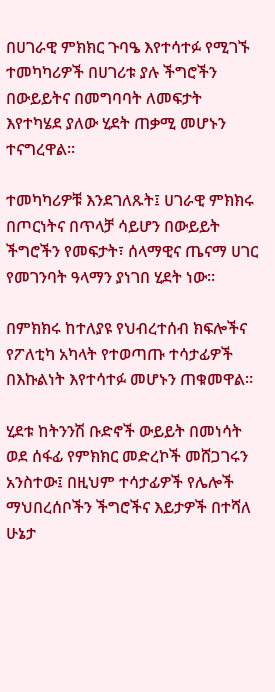በሀገራዊ ምክክር ጉባዔ እየተሳተፉ የሚገኙ ተመካካሪዎች በሀገሪቱ ያሉ ችግሮችን በውይይትና በመግባባት ለመፍታት እየተካሄደ ያለው ሂደት ጠቃሚ መሆኑን ተናግረዋል።

ተመካካሪዎቹ እንደገለጹት፤ ሀገራዊ ምክክሩ በጦርነትና በጥላቻ ሳይሆን በውይይት ችግሮችን የመፍታት፣ ሰላማዊና ጤናማ ሀገር የመገንባት ዓላማን ያነገበ ሂደት ነው።

በምክክሩ ከተለያዩ የህብረተሰብ ክፍሎችና የፖለቲካ አካላት የተወጣጡ ተሳታፊዎች በእኩልነት እየተሳተፉ መሆኑን ጠቁመዋል።

ሂደቱ ከትንንሽ ቡድኖች ውይይት በመነሳት ወደ ሰፋፊ የምክክር መድረኮች መሸጋገሩን አንስተው፤ በዚህም ተሳታፊዎች የሌሎች ማህበረሰቦችን ችግሮችና እይታዎች በተሻለ ሁኔታ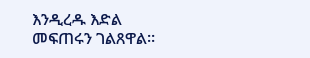እንዲረዱ እድል መፍጠሩን ገልጸዋል።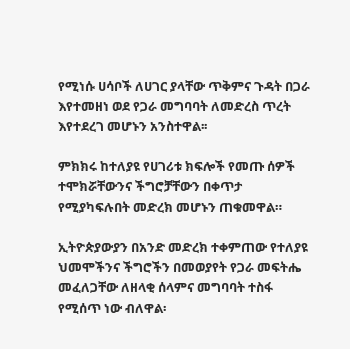የሚነሱ ሀሳቦች ለሀገር ያላቸው ጥቅምና ጉዳት በጋራ እየተመዘነ ወደ የጋራ መግባባት ለመድረስ ጥረት እየተደረገ መሆኑን አንስተዋል፡፡

ምክክሩ ከተለያዩ የሀገሪቱ ክፍሎች የመጡ ሰዎች ተሞክሯቸውንና ችግሮቻቸውን በቀጥታ የሚያካፍሉበት መድረክ መሆኑን ጠቁመዋል።

ኢትዮጵያውያን በአንድ መድረክ ተቀምጠው የተለያዩ ህመሞችንና ችግሮችን በመወያየት የጋራ መፍትሔ መፈለጋቸው ለዘላቂ ሰላምና መግባባት ተስፋ የሚሰጥ ነው ብለዋል፡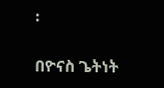፡

በዮናስ ጌትነት